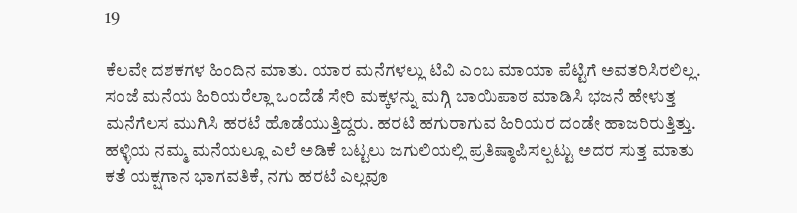19

ಕೆಲವೇ ದಶಕಗಳ ಹಿಂದಿನ ಮಾತು. ಯಾರ ಮನೆಗಳಲ್ಲು ಟಿವಿ ಎಂಬ ಮಾಯಾ ಪೆಟ್ಟಿಗೆ ಅವತರಿಸಿರಲಿಲ್ಲ. ಸಂಜೆ ಮನೆಯ ಹಿರಿಯರೆಲ್ಲಾ ಒಂದೆಡೆ ಸೇರಿ ಮಕ್ಕಳನ್ನು ಮಗ್ಗಿ ಬಾಯಿಪಾಠ ಮಾಡಿಸಿ ಭಜನೆ ಹೇಳುತ್ತ ಮನೆಗೆಲಸ ಮುಗಿಸಿ ಹರಟೆ ಹೊಡೆಯುತ್ತಿದ್ದರು. ಹರಟಿ ಹಗುರಾಗುವ ಹಿರಿಯರ ದಂಡೇ ಹಾಜರಿರುತ್ತಿತ್ತು. ಹಳ್ಳಿಯ ನಮ್ಮ ಮನೆಯಲ್ಲೂ ಎಲೆ ಅಡಿಕೆ ಬಟ್ಟಲು ಜಗುಲಿಯಲ್ಲಿ ಪ್ರತಿಷ್ಠಾಪಿಸಲ್ಪಟ್ಟು ಅದರ ಸುತ್ತ ಮಾತು ಕತೆ ಯಕ್ಷಗಾನ ಭಾಗವತಿಕೆ, ನಗು ಹರಟೆ ಎಲ್ಲವೂ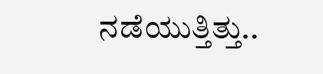ನಡೆಯುತ್ತಿತ್ತು..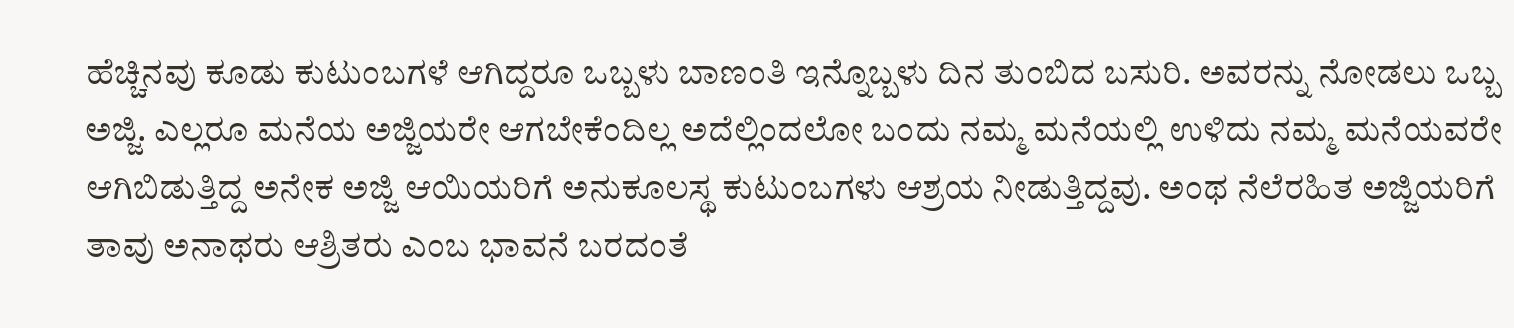ಹೆಚ್ಚಿನವು ಕೂಡು ಕುಟುಂಬಗಳೆ ಆಗಿದ್ದರೂ ಒಬ್ಬಳು ಬಾಣಂತಿ ಇನ್ನೊಬ್ಬಳು ದಿನ ತುಂಬಿದ ಬಸುರಿ. ಅವರನ್ನು ನೋಡಲು ಒಬ್ಬ ಅಜ್ಜಿ. ಎಲ್ಲರೂ ಮನೆಯ ಅಜ್ಜಿಯರೇ ಆಗಬೇಕೆಂದಿಲ್ಲ ಅದೆಲ್ಲಿಂದಲೋ ಬಂದು ನಮ್ಮ ಮನೆಯಲ್ಲಿ ಉಳಿದು ನಮ್ಮ ಮನೆಯವರೇ ಆಗಿಬಿಡುತ್ತಿದ್ದ ಅನೇಕ ಅಜ್ಜಿ ಆಯಿಯರಿಗೆ ಅನುಕೂಲಸ್ಥ ಕುಟುಂಬಗಳು ಆಶ್ರಯ ನೀಡುತ್ತಿದ್ದವು. ಅಂಥ ನೆಲೆರಹಿತ ಅಜ್ಜಿಯರಿಗೆ ತಾವು ಅನಾಥರು ಆಶ್ರಿತರು ಎಂಬ ಭಾವನೆ ಬರದಂತೆ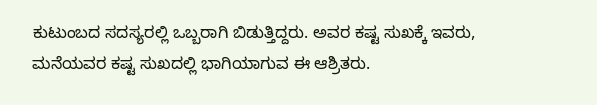ಕುಟುಂಬದ ಸದಸ್ಯರಲ್ಲಿ ಒಬ್ಬರಾಗಿ ಬಿಡುತ್ತಿದ್ದರು. ಅವರ ಕಷ್ಟ ಸುಖಕ್ಕೆ ಇವರು, ಮನೆಯವರ ಕಷ್ಟ ಸುಖದಲ್ಲಿ ಭಾಗಿಯಾಗುವ ಈ ಆಶ್ರಿತರು.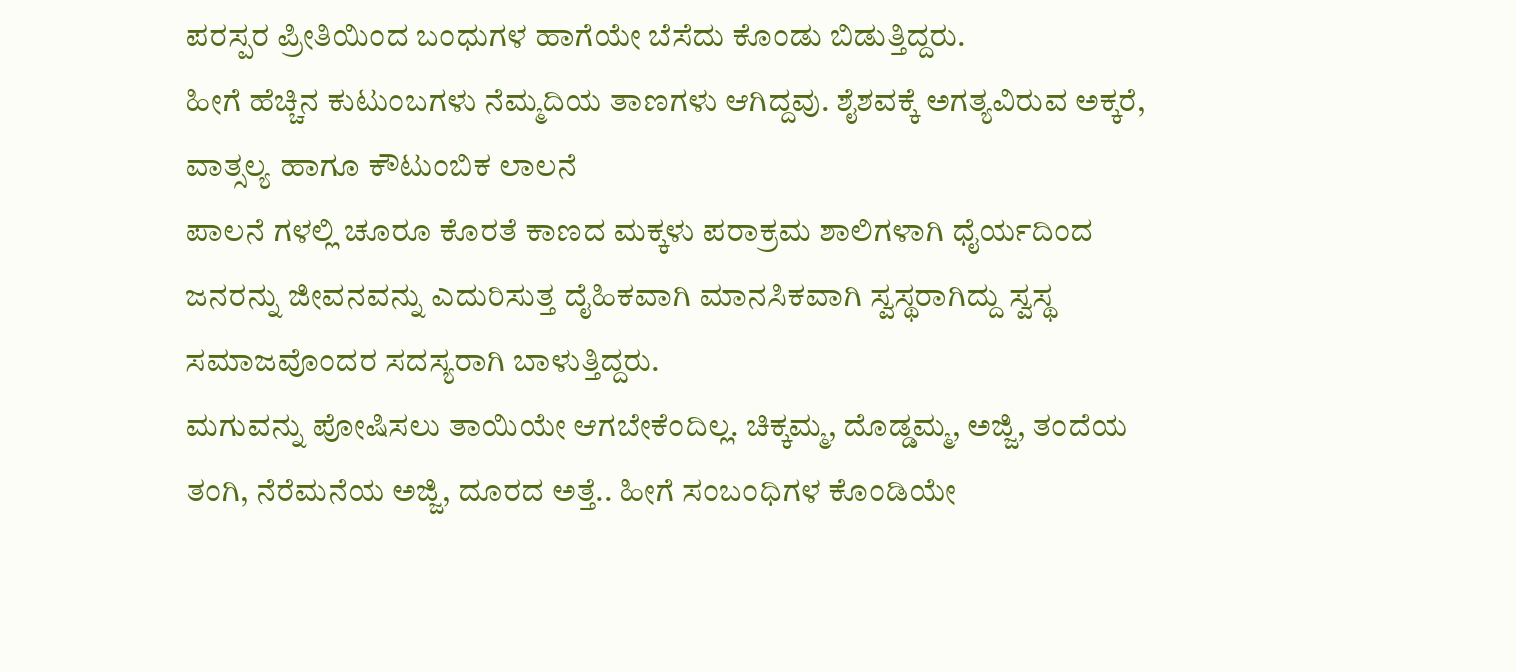ಪರಸ್ಪರ ಪ್ರೀತಿಯಿಂದ ಬಂಧುಗಳ ಹಾಗೆಯೇ ಬೆಸೆದು ಕೊಂಡು ಬಿಡುತ್ತಿದ್ದರು.
ಹೀಗೆ ಹೆಚ್ಚಿನ ಕುಟುಂಬಗಳು ನೆಮ್ಮದಿಯ ತಾಣಗಳು ಆಗಿದ್ದವು. ಶೈಶವಕ್ಕೆ ಅಗತ್ಯವಿರುವ ಅಕ್ಕರೆ, ವಾತ್ಸಲ್ಯ ಹಾಗೂ ಕೌಟುಂಬಿಕ ಲಾಲನೆ
ಪಾಲನೆ ಗಳಲ್ಲಿ ಚೂರೂ ಕೊರತೆ ಕಾಣದ ಮಕ್ಕಳು ಪರಾಕ್ರಮ ಶಾಲಿಗಳಾಗಿ ಧೈರ್ಯದಿಂದ ಜನರನ್ನು ಜೀವನವನ್ನು ಎದುರಿಸುತ್ತ ದೈಹಿಕವಾಗಿ ಮಾನಸಿಕವಾಗಿ ಸ್ವಸ್ಥರಾಗಿದ್ದು ಸ್ವಸ್ಥ ಸಮಾಜವೊಂದರ ಸದಸ್ಯರಾಗಿ ಬಾಳುತ್ತಿದ್ದರು.
ಮಗುವನ್ನು ಪೋಷಿಸಲು ತಾಯಿಯೇ ಆಗಬೇಕೆಂದಿಲ್ಲ. ಚಿಕ್ಕಮ್ಮ, ದೊಡ್ಡಮ್ಮ, ಅಜ್ಜಿ, ತಂದೆಯ ತಂಗಿ, ನೆರೆಮನೆಯ ಅಜ್ಜಿ, ದೂರದ ಅತ್ತೆ.. ಹೀಗೆ ಸಂಬಂಧಿಗಳ ಕೊಂಡಿಯೇ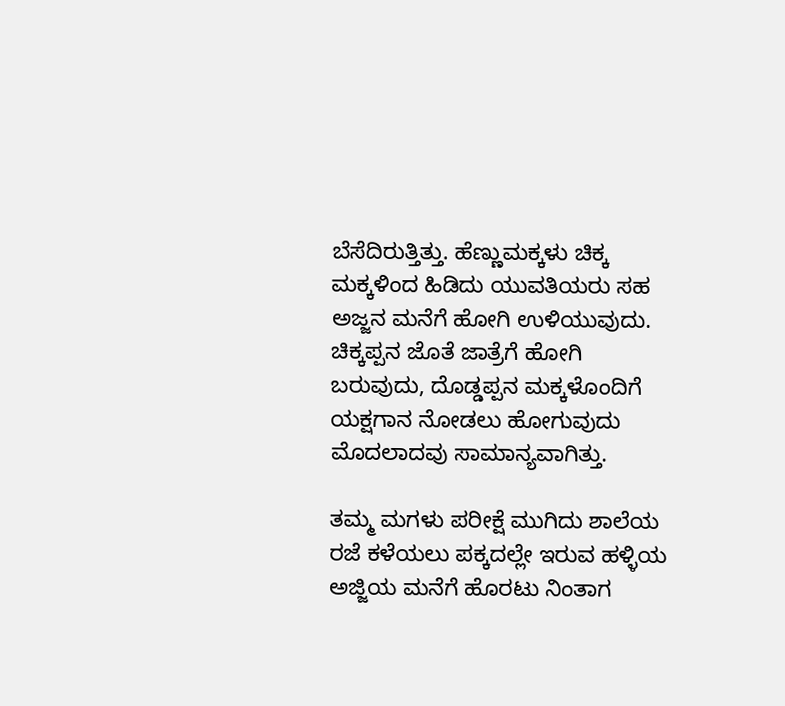ಬೆಸೆದಿರುತ್ತಿತ್ತು. ಹೆಣ್ಣುಮಕ್ಕಳು ಚಿಕ್ಕ ಮಕ್ಕಳಿಂದ ಹಿಡಿದು ಯುವತಿಯರು ಸಹ ಅಜ್ಜನ ಮನೆಗೆ ಹೋಗಿ ಉಳಿಯುವುದು. ಚಿಕ್ಕಪ್ಪನ ಜೊತೆ ಜಾತ್ರೆಗೆ ಹೋಗಿ ಬರುವುದು, ದೊಡ್ಡಪ್ಪನ ಮಕ್ಕಳೊಂದಿಗೆ ಯಕ್ಷಗಾನ ನೋಡಲು ಹೋಗುವುದು ಮೊದಲಾದವು ಸಾಮಾನ್ಯವಾಗಿತ್ತು.

ತಮ್ಮ ಮಗಳು ಪರೀಕ್ಷೆ ಮುಗಿದು ಶಾಲೆಯ ರಜೆ ಕಳೆಯಲು ಪಕ್ಕದಲ್ಲೇ ಇರುವ ಹಳ್ಳಿಯ ಅಜ್ಜಿಯ ಮನೆಗೆ ಹೊರಟು ನಿಂತಾಗ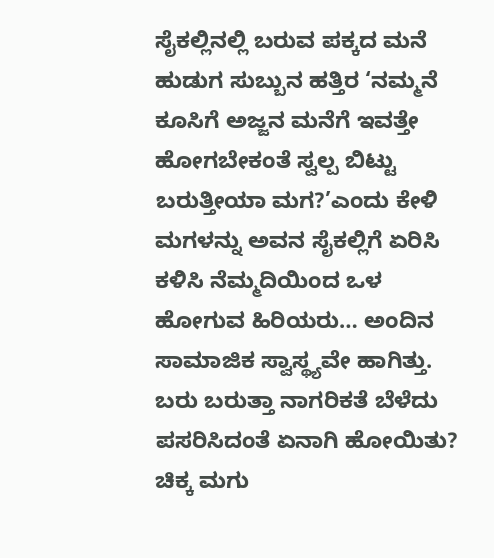ಸೈಕಲ್ಲಿನಲ್ಲಿ ಬರುವ ಪಕ್ಕದ ಮನೆ ಹುಡುಗ ಸುಬ್ಬುನ ಹತ್ತಿರ ‘ನಮ್ಮನೆ ಕೂಸಿಗೆ ಅಜ್ಜನ ಮನೆಗೆ ಇವತ್ತೇ ಹೋಗಬೇಕಂತೆ ಸ್ವಲ್ಪ ಬಿಟ್ಟು ಬರುತ್ತೀಯಾ ಮಗ?’ಎಂದು ಕೇಳಿ ಮಗಳನ್ನು ಅವನ ಸೈಕಲ್ಲಿಗೆ ಏರಿಸಿ ಕಳಿಸಿ ನೆಮ್ಮದಿಯಿಂದ ಒಳ ಹೋಗುವ ಹಿರಿಯರು… ಅಂದಿನ ಸಾಮಾಜಿಕ ಸ್ವಾಸ್ಥ್ಯವೇ ಹಾಗಿತ್ತು. ಬರು ಬರುತ್ತಾ ನಾಗರಿಕತೆ ಬೆಳೆದು ಪಸರಿಸಿದಂತೆ ಏನಾಗಿ ಹೋಯಿತು? ಚಿಕ್ಕ ಮಗು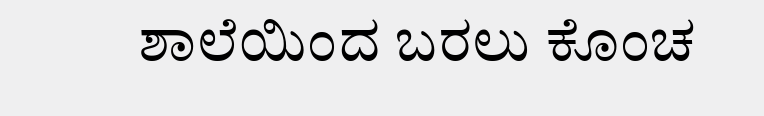ಶಾಲೆಯಿಂದ ಬರಲು ಕೊಂಚ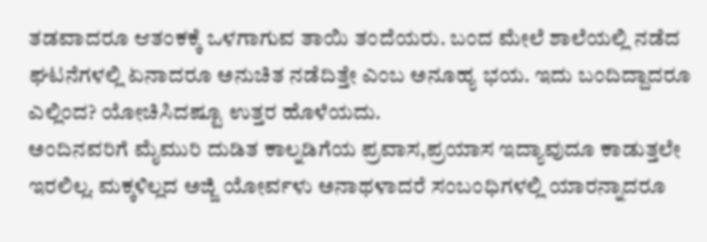ತಡವಾದರೂ ಆತಂಕಕ್ಕೆ ಒಳಗಾಗುವ ತಾಯಿ ತಂದೆಯರು. ಬಂದ ಮೇಲೆ ಶಾಲೆಯಲ್ಲಿ ನಡೆದ ಘಟನೆಗಳಲ್ಲಿ ಏನಾದರೂ ಅನುಚಿತ ನಡೆದಿತ್ತೇ ಎಂಬ ಅನೂಹ್ಯ ಭಯ. ಇದು ಬಂದಿದ್ದಾದರೂ ಎಲ್ಲಿಂದ? ಯೋಚಿಸಿದಷ್ಟೂ ಉತ್ತರ ಹೊಳೆಯದು.
ಅಂದಿನವರಿಗೆ ಮೈಮುರಿ ದುಡಿತ ಕಾಲ್ನಡಿಗೆಯ ಪ್ರವಾಸ,ಪ್ರಯಾಸ ಇದ್ಯಾವುದೂ ಕಾಡುತ್ತಲೇ ಇರಲಿಲ್ಲ. ಮಕ್ಕಳಿಲ್ಲದ ಅಜ್ಜಿ ಯೋರ್ವಳು ಅನಾಥಳಾದರೆ ಸಂಬಂಧಿಗಳಲ್ಲಿ ಯಾರನ್ನಾದರೂ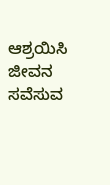ಆಶ್ರಯಿಸಿ ಜೀವನ ಸವೆಸುವ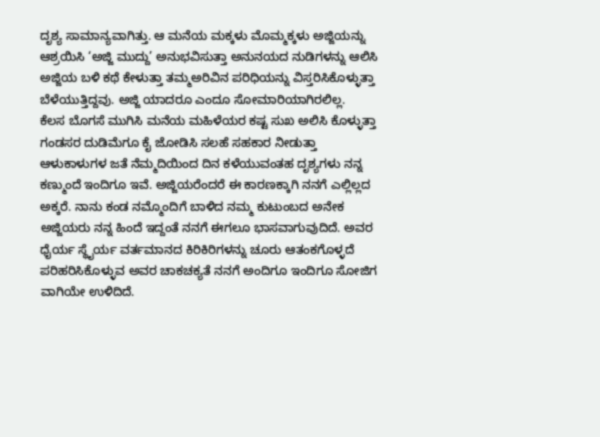ದೃಶ್ಯ ಸಾಮಾನ್ಯವಾಗಿತ್ತು. ಆ ಮನೆಯ ಮಕ್ಕಳು ಮೊಮ್ಮಕ್ಕಳು ಅಜ್ಜಿಯನ್ನು ಆಶ್ರಯಿಸಿ ‘ಅಜ್ಜಿ ಮುದ್ದು’ ಅನುಭವಿಸುತ್ತಾ ಅನುನಯದ ನುಡಿಗಳನ್ನು ಆಲಿಸಿ ಅಜ್ಜಿಯ ಬಳಿ ಕಥೆ ಕೇಳುತ್ತಾ ತಮ್ಮಅರಿವಿನ ಪರಿಧಿಯನ್ನು ವಿಸ್ತರಿಸಿಕೊಳ್ಳುತ್ತಾ ಬೆಳೆಯುತ್ತಿದ್ದವು. ಅಜ್ಜಿ ಯಾದರೂ ಎಂದೂ ಸೋಮಾರಿಯಾಗಿರಲಿಲ್ಲ.
ಕೆಲಸ ಬೊಗಸೆ ಮುಗಿಸಿ ಮನೆಯ ಮಹಿಳೆಯರ ಕಷ್ಟ ಸುಖ ಅಲಿಸಿ ಕೊಳ್ಳುತ್ತಾ ಗಂಡಸರ ದುಡಿಮೆಗೂ ಕೈ ಜೋಡಿಸಿ ಸಲಹೆ ಸಹಕಾರ ನೀಡುತ್ತಾ ಆಳುಕಾಳುಗಳ ಜತೆ ನೆಮ್ಮದಿಯಿಂದ ದಿನ ಕಳೆಯುವಂತಹ ದೃಶ್ಯಗಳು ನನ್ನ ಕಣ್ಮುಂದೆ ಇಂದಿಗೂ ಇವೆ. ಅಜ್ಜಿಯರೆಂದರೆ ಈ ಕಾರಣಕ್ಕಾಗಿ ನನಗೆ ಎಲ್ಲಿಲ್ಲದ ಅಕ್ಕರೆ. ನಾನು ಕಂಡ ನಮ್ಮೊಂದಿಗೆ ಬಾಳಿದ ನಮ್ಮ ಕುಟುಂಬದ ಅನೇಕ ಅಜ್ಜಿಯರು ನನ್ನ ಹಿಂದೆ ಇದ್ದಂತೆ ನನಗೆ ಈಗಲೂ ಭಾಸವಾಗುವುದಿದೆ. ಅವರ ಧೈರ್ಯ ಸ್ಥೈರ್ಯ ವರ್ತಮಾನದ ಕಿರಿಕಿರಿಗಳನ್ನು ಚೂರು ಆತಂಕಗೊಳ್ಳದೆ ಪರಿಹರಿಸಿಕೊಳ್ಳುವ ಅವರ ಚಾಕಚಕ್ಯತೆ ನನಗೆ ಅಂದಿಗೂ ಇಂದಿಗೂ ಸೋಜಿಗ ವಾಗಿಯೇ ಉಳಿದಿದೆ.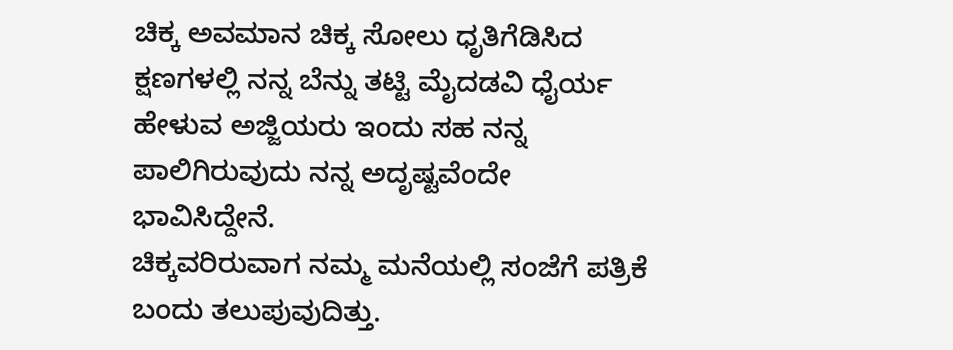ಚಿಕ್ಕ ಅವಮಾನ ಚಿಕ್ಕ ಸೋಲು ಧೃತಿಗೆಡಿಸಿದ ಕ್ಷಣಗಳಲ್ಲಿ ನನ್ನ ಬೆನ್ನು ತಟ್ಟಿ ಮೈದಡವಿ ಧೈರ್ಯ ಹೇಳುವ ಅಜ್ಜಿಯರು ಇಂದು ಸಹ ನನ್ನ ಪಾಲಿಗಿರುವುದು ನನ್ನ ಅದೃಷ್ಟವೆಂದೇ ಭಾವಿಸಿದ್ದೇನೆ.
ಚಿಕ್ಕವರಿರುವಾಗ ನಮ್ಮ ಮನೆಯಲ್ಲಿ ಸಂಜೆಗೆ ಪತ್ರಿಕೆ ಬಂದು ತಲುಪುವುದಿತ್ತು.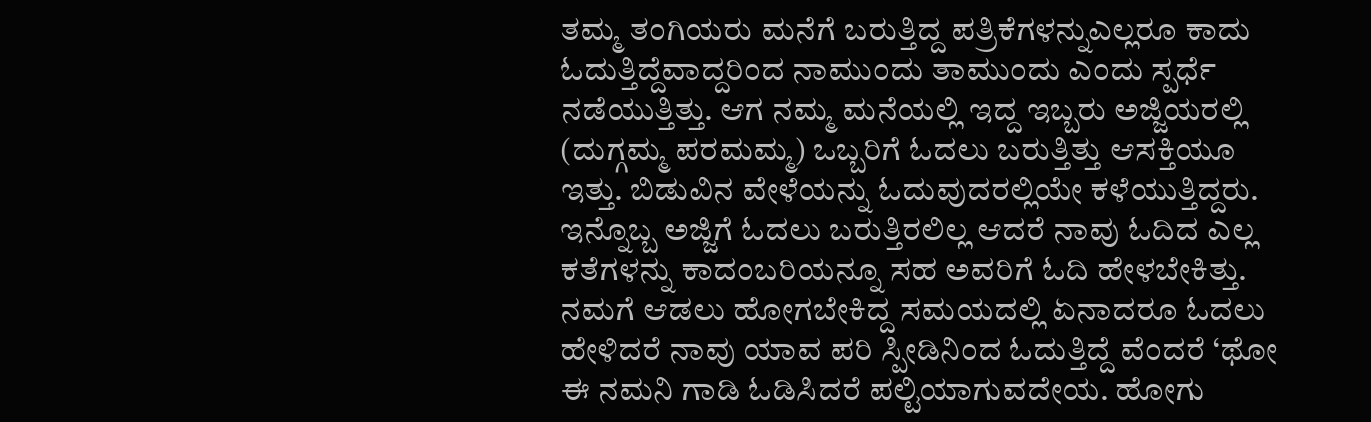ತಮ್ಮ ತಂಗಿಯರು ಮನೆಗೆ ಬರುತ್ತಿದ್ದ ಪತ್ರಿಕೆಗಳನ್ನುಎಲ್ಲರೂ ಕಾದು ಓದುತ್ತಿದ್ದೆವಾದ್ದರಿಂದ ನಾಮುಂದು ತಾಮುಂದು ಎಂದು ಸ್ಪರ್ಧೆ ನಡೆಯುತ್ತಿತ್ತು. ಆಗ ನಮ್ಮ ಮನೆಯಲ್ಲಿ ಇದ್ದ ಇಬ್ಬರು ಅಜ್ಜಿಯರಲ್ಲಿ (ದುಗ್ಗಮ್ಮ ಪರಮಮ್ಮ) ಒಬ್ಬರಿಗೆ ಓದಲು ಬರುತ್ತಿತ್ತು ಆಸಕ್ತಿಯೂ ಇತ್ತು. ಬಿಡುವಿನ ವೇಳೆಯನ್ನು ಓದುವುದರಲ್ಲಿಯೇ ಕಳೆಯುತ್ತಿದ್ದರು. ಇನ್ನೊಬ್ಬ ಅಜ್ಜಿಗೆ ಓದಲು ಬರುತ್ತಿರಲಿಲ್ಲ ಆದರೆ ನಾವು ಓದಿದ ಎಲ್ಲ ಕತೆಗಳನ್ನು ಕಾದಂಬರಿಯನ್ನೂ ಸಹ ಅವರಿಗೆ ಓದಿ ಹೇಳಬೇಕಿತ್ತು. ನಮಗೆ ಆಡಲು ಹೋಗಬೇಕಿದ್ದ ಸಮಯದಲ್ಲಿ ಏನಾದರೂ ಓದಲು ಹೇಳಿದರೆ ನಾವು ಯಾವ ಪರಿ ಸ್ಪೀಡಿನಿಂದ ಓದುತ್ತಿದ್ದೆ ವೆಂದರೆ ‘ಥೋ ಈ ನಮನಿ ಗಾಡಿ ಓಡಿಸಿದರೆ ಪಲ್ಟಿಯಾಗುವದೇಯ. ಹೋಗು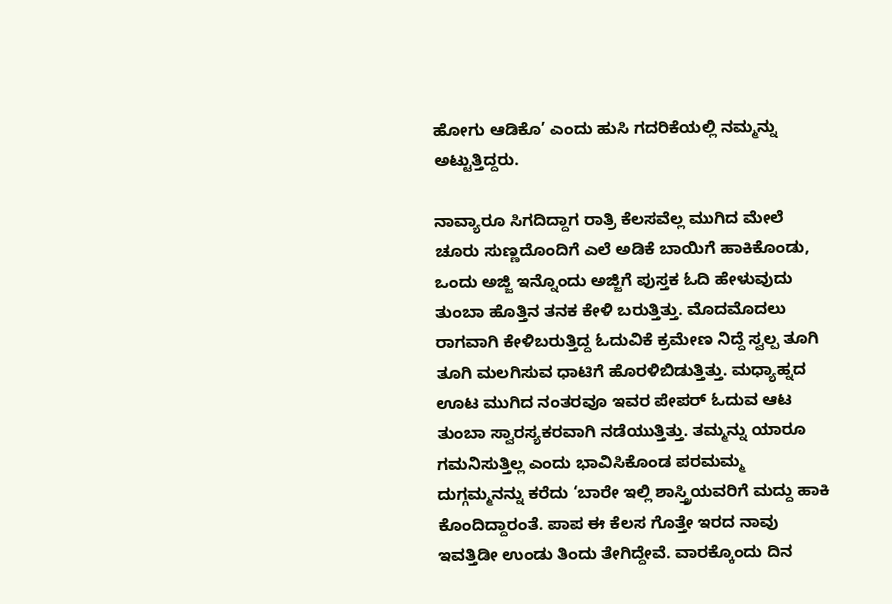ಹೋಗು ಆಡಿಕೊ’ ಎಂದು ಹುಸಿ ಗದರಿಕೆಯಲ್ಲಿ ನಮ್ಮನ್ನು ಅಟ್ಟುತ್ತಿದ್ದರು.

ನಾವ್ಯಾರೂ ಸಿಗದಿದ್ದಾಗ ರಾತ್ರಿ ಕೆಲಸವೆಲ್ಲ ಮುಗಿದ ಮೇಲೆ ಚೂರು ಸುಣ್ಣದೊಂದಿಗೆ ಎಲೆ ಅಡಿಕೆ ಬಾಯಿಗೆ ಹಾಕಿಕೊಂಡು, ಒಂದು ಅಜ್ಜಿ ಇನ್ನೊಂದು ಅಜ್ಜಿಗೆ ಪುಸ್ತಕ ಓದಿ ಹೇಳುವುದು ತುಂಬಾ ಹೊತ್ತಿನ ತನಕ ಕೇಳಿ ಬರುತ್ತಿತ್ತು. ಮೊದಮೊದಲು ರಾಗವಾಗಿ ಕೇಳಿಬರುತ್ತಿದ್ದ ಓದುವಿಕೆ ಕ್ರಮೇಣ ನಿದ್ದೆ ಸ್ವಲ್ಪ ತೂಗಿ ತೂಗಿ ಮಲಗಿಸುವ ಧಾಟಿಗೆ ಹೊರಳಿಬಿಡುತ್ತಿತ್ತು. ಮಧ್ಯಾಹ್ನದ ಊಟ ಮುಗಿದ ನಂತರವೂ ಇವರ ಪೇಪರ್ ಓದುವ ಆಟ ತುಂಬಾ ಸ್ವಾರಸ್ಯಕರವಾಗಿ ನಡೆಯುತ್ತಿತ್ತು. ತಮ್ಮನ್ನು ಯಾರೂ ಗಮನಿಸುತ್ತಿಲ್ಲ ಎಂದು ಭಾವಿಸಿಕೊಂಡ ಪರಮಮ್ಮ ದುಗ್ಗಮ್ಮನನ್ನು ಕರೆದು ‘ಬಾರೇ ಇಲ್ಲಿ ಶಾಸ್ತ್ರಿಯವರಿಗೆ ಮದ್ದು ಹಾಕಿ ಕೊಂದಿದ್ದಾರಂತೆ. ಪಾಪ ಈ ಕೆಲಸ ಗೊತ್ತೇ ಇರದ ನಾವು ಇವತ್ತಿಡೀ ಉಂಡು ತಿಂದು ತೇಗಿದ್ದೇವೆ. ವಾರಕ್ಕೊಂದು ದಿನ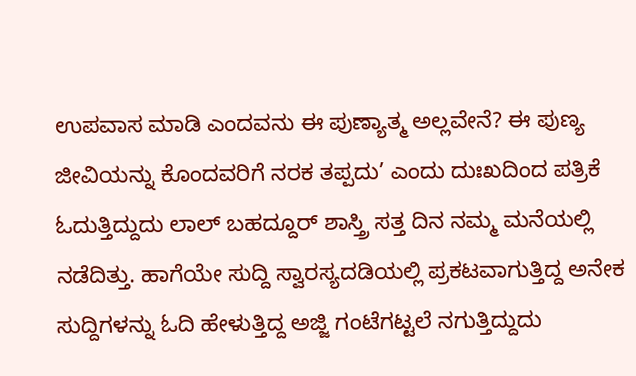ಉಪವಾಸ ಮಾಡಿ ಎಂದವನು ಈ ಪುಣ್ಯಾತ್ಮ ಅಲ್ಲವೇನೆ? ಈ ಪುಣ್ಯ ಜೀವಿಯನ್ನು ಕೊಂದವರಿಗೆ ನರಕ ತಪ್ಪದು’ ಎಂದು ದುಃಖದಿಂದ ಪತ್ರಿಕೆ ಓದುತ್ತಿದ್ದುದು ಲಾಲ್ ಬಹದ್ದೂರ್ ಶಾಸ್ತ್ರಿ ಸತ್ತ ದಿನ ನಮ್ಮ ಮನೆಯಲ್ಲಿ ನಡೆದಿತ್ತು. ಹಾಗೆಯೇ ಸುದ್ದಿ ಸ್ವಾರಸ್ಯದಡಿಯಲ್ಲಿ ಪ್ರಕಟವಾಗುತ್ತಿದ್ದ ಅನೇಕ ಸುದ್ದಿಗಳನ್ನು ಓದಿ ಹೇಳುತ್ತಿದ್ದ ಅಜ್ಜಿ ಗಂಟೆಗಟ್ಟಲೆ ನಗುತ್ತಿದ್ದುದು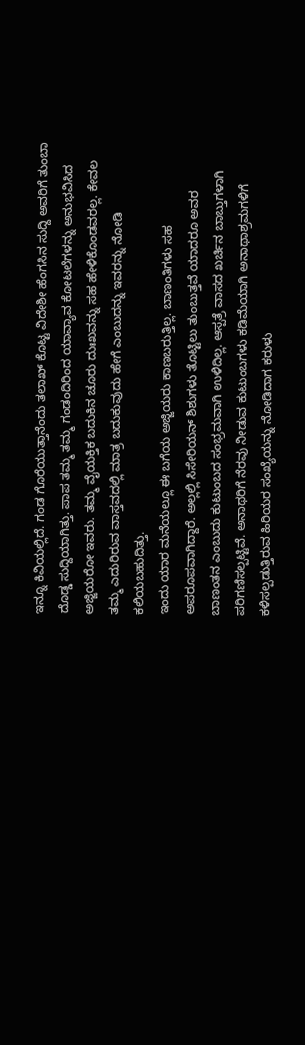ಇನ್ನೂ ಕಿವಿಯಲ್ಲಿದೆ. ಗಂಡ ಗೊರೆಯುತ್ತಾನೆಂದು ತಲಾಖ್ ಕೊಟ್ಟ ವಿದೇಶೀ ಹೆಂಗಸಿನ ಸುದ್ದಿ ಅವರಿಗೆ ತುಂಬಾ ದೊಡ್ಡ ಸುದ್ದಿಯಾಗಿತ್ತು. ಪಾಪ ತಮ್ಮ ತಮ್ಮ ಗಂಡಂದಿರಿಂದ ಯಾವ್ಯಾವ ಕೋಟಲೆಗಳನ್ನು ಅನುಭವಿಸಿದ ಅಜ್ಜಿಯರೋ ಇವರು. ತಮ್ಮ ವೈಯಕ್ತಿಕ ಬದುಕಿನ ಚೂರು ದುಃಖವನ್ನು ಸಹ ಹೇಳಿಕೊಂಡವರಲ್ಲ. ಕೇವಲ ತಮ್ಮ ಎದುರಿರುವ ವಾಸ್ತವದಲ್ಲಿ ಮಾತ್ರ ಬದುಕುವುದು ಹೇಗೆ ಎಂಬುದನ್ನು ಇವರನ್ನು ನೋಡಿ ಕಲಿಯಬಹುದಿತ್ತು.
ಇಂದು ಯಾರ ಮನೆಯಲ್ಲೂ ಈ ಬಗೆಯ ಅಜ್ಜಿಯರು ಕಾಣಬರುತ್ತಿಲ್ಲ. ಬಾಣಂತಿಗಳು ಸಹ ಅಪರೂಪವಾಗಿದ್ದಾರೆ. ಅಲ್ಲಲ್ಲಿ ಸಿಸೇರಿಯನ್ ಶಿಶುಗಳು ತೊಟ್ಟಿಲು ತುಂಬುತ್ತವೆ ಯಾದರೂ ಅವರ ಬಾಣಂತನ ಎಂಬುದು ಕುಟುಂಬದ ಸಂಭ್ರಮವಾಗಿ ಉಳಿದಿಲ್ಲ. ಆಸ್ಪತ್ರೆ ವಾಸದ ಖರ್ಚಿನ ಬಾಬ್ತುಗಳಾಗಿ ಪರಿಗಣಿಸಲ್ಪಟ್ಟಿವೆ. ಅನಾಥರಿಗೆ ನೆರವು ನೀಡುವ ಕುಟುಂಬಗಳು ಕಡಿಮೆಯಾಗಿ ಅನಾಥಾಶ್ರಮಗಳಿಗೆ ಕಳಿಸಲ್ಪಡುತ್ತಿರುವ ಹಿರಿಯರ ಸಂಖ್ಯೆಯನ್ನು ನೋಡಿದಾಗ ಕರುಳು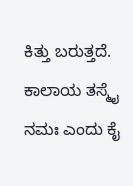ಕಿತ್ತು ಬರುತ್ತದೆ. ಕಾಲಾಯ ತಸ್ಮೈ ನಮಃ ಎಂದು ಕೈ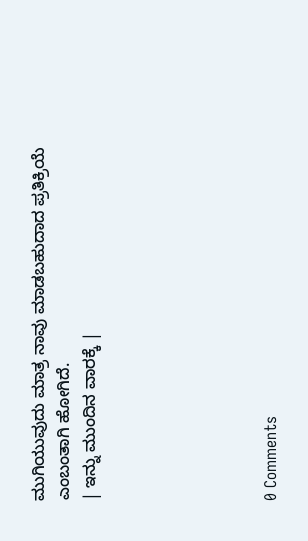ಮುಗಿಯುವುದು ಮಾತ್ರ ನಾವು ಮಾಡಬಹುದಾದ ಪ್ರತಿಕ್ರಿಯೆ ಎಂಬಂತಾಗಿ ಹೋಗಿದೆ.
| ಇನ್ನು ಮುಂದಿನ ವಾರಕ್ಕೆ |






0 Comments